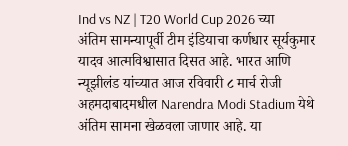Ind vs NZ | T20 World Cup 2026 च्या अंतिम सामन्यापूर्वी टीम इंडियाचा कर्णधार सूर्यकुमार यादव आत्मविश्वासात दिसत आहे. भारत आणि न्यूझीलंड यांच्यात आज रविवारी ८ मार्च रोजी अहमदाबादमधील Narendra Modi Stadium येथे अंतिम सामना खेळवला जाणार आहे. या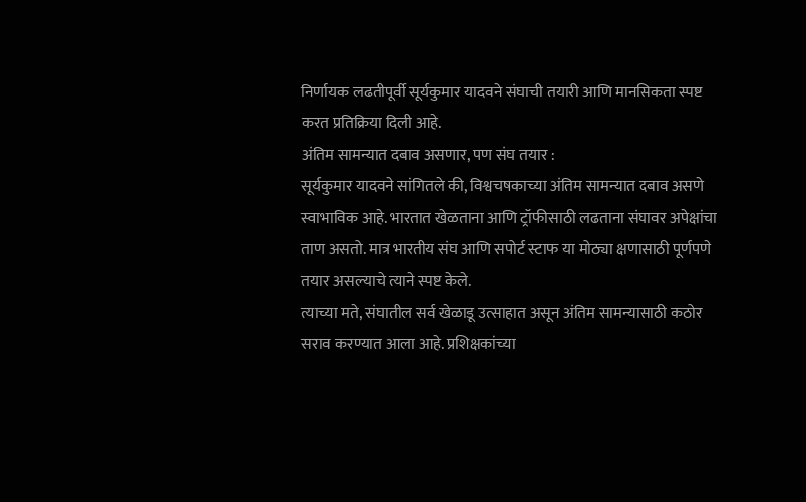निर्णायक लढतीपूर्वी सूर्यकुमार यादवने संघाची तयारी आणि मानसिकता स्पष्ट करत प्रतिक्रिया दिली आहे.
अंतिम सामन्यात दबाव असणार, पण संघ तयार :
सूर्यकुमार यादवने सांगितले की, विश्वचषकाच्या अंतिम सामन्यात दबाव असणे स्वाभाविक आहे. भारतात खेळताना आणि ट्रॉफीसाठी लढताना संघावर अपेक्षांचा ताण असतो. मात्र भारतीय संघ आणि सपोर्ट स्टाफ या मोठ्या क्षणासाठी पूर्णपणे तयार असल्याचे त्याने स्पष्ट केले.
त्याच्या मते, संघातील सर्व खेळाडू उत्साहात असून अंतिम सामन्यासाठी कठोर सराव करण्यात आला आहे. प्रशिक्षकांच्या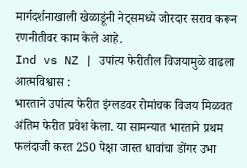मार्गदर्शनाखाली खेळाडूंनी नेट्समध्ये जोरदार सराव करून रणनीतीवर काम केले आहे.
Ind vs NZ | उपांत्य फेरीतील विजयामुळे वाढला आत्मविश्वास :
भारताने उपांत्य फेरीत इंग्लडवर रोमांचक विजय मिळवत अंतिम फेरीत प्रवेश केला. या सामन्यात भारताने प्रथम फलंदाजी करत 250 पेक्षा जास्त धावांचा डोंगर उभा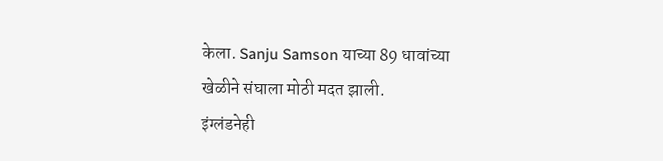केला. Sanju Samson याच्या 89 धावांच्या खेळीने संघाला मोठी मदत झाली.
इंग्लंडनेही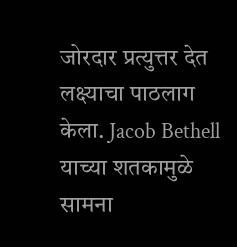जोरदार प्रत्युत्तर देत लक्ष्याचा पाठलाग केला. Jacob Bethell याच्या शतकामुळे सामना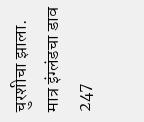चुरशीचा झाला. मात्र इंग्लंडचा डाव 247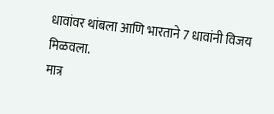धावांवर थांबला आणि भारताने 7 धावांनी विजय मिळवला.
मात्र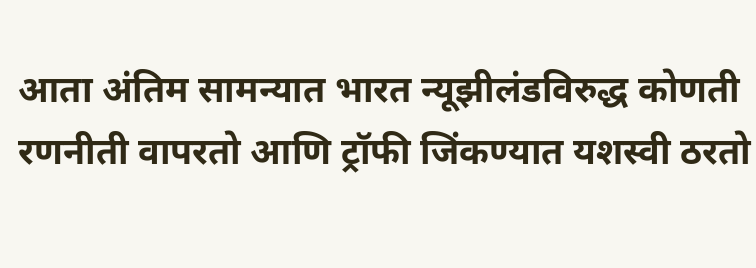आता अंतिम सामन्यात भारत न्यूझीलंडविरुद्ध कोणती रणनीती वापरतो आणि ट्रॉफी जिंकण्यात यशस्वी ठरतो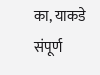का, याकडे संपूर्ण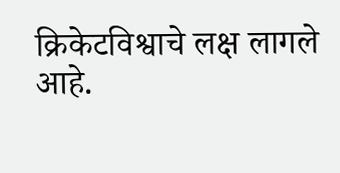क्रिकेटविश्वाचे लक्ष लागले आहे.